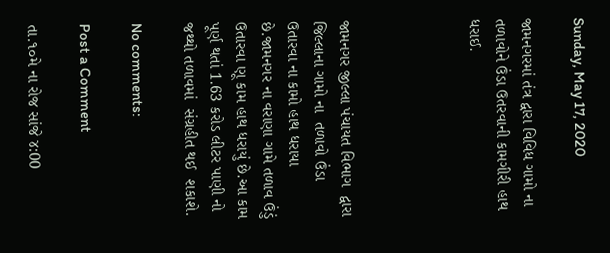Sunday, May 17, 2020

જામનગરમાં તંત્ર દ્વારા વિવિધ ગામો ના તળાવોને ઉંડા ઉતરવાની કામગીરી હાથ ધરાઈ.




જામનગર જીલ્લા પંચાયત વિભાગ  દ્વારા જિલ્લાના ગામો ના  તળાવો ઉંડા ઉતારવા ના કામો હાથ ધરાયા છે.જામનગર ના વરાણા ગામે તળાવ ઉંડું ઉતારવા ણૂ કામ હાથ ધરાયું છે.આ કામ પૂર્ણ થતાં 1.63 કરોડ લીટર પાણી નો જથ્થો તળાવમાં  સંગ્રહીત થઈ  શકાશે.

No comments:

Post a Comment

તા.૧૦મે ના રોજ સાંજે ૪:00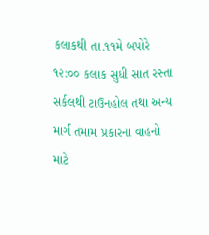કલાકથી તા.૧૧મે બપોરે ૧૨:૦૦ કલાક સુધી સાત રસ્તા સર્કલથી ટાઉનહોલ તથા અન્ય માર્ગ તમામ પ્રકારના વાહનો માટે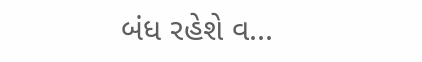બંધ રહેશે વ...